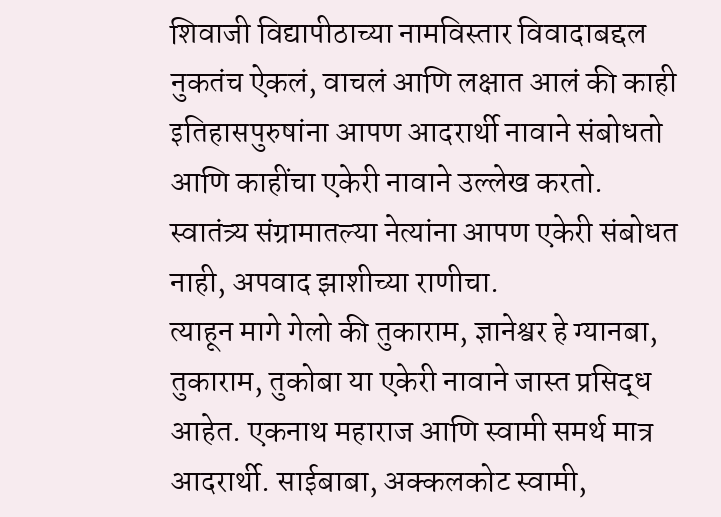शिवाजी विद्यापीठाच्या नामविस्तार विवादाबद्दल नुकतंच ऐकलं, वाचलं आणि लक्षात आलं की काही इतिहासपुरुषांना आपण आदरार्थी नावाने संबोधतो आणि काहींचा एकेरी नावाने उल्लेख करतो.
स्वातंत्र्य संग्रामातल्या नेत्यांना आपण एकेरी संबोधत नाही, अपवाद झाशीच्या राणीचा.
त्याहून मागे गेलो की तुकाराम, ज्ञानेश्वर हे ग्यानबा, तुकाराम, तुकोबा या एकेरी नावाने जास्त प्रसिद्ध आहेत. एकनाथ महाराज आणि स्वामी समर्थ मात्र आदरार्थी. साईबाबा, अक्कलकोट स्वामी,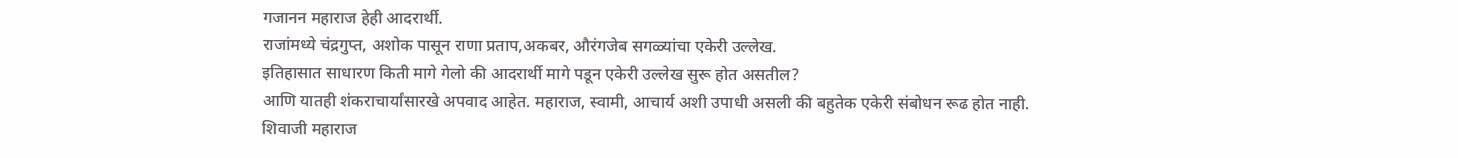गजानन महाराज हेही आदरार्थी.
राजांमध्ये चंद्रगुप्त, अशोक पासून राणा प्रताप,अकबर, औरंगजेब सगळ्यांचा एकेरी उल्लेख.
इतिहासात साधारण किती मागे गेलो की आदरार्थी मागे पडून एकेरी उल्लेख सुरू होत असतील?
आणि यातही शंकराचार्यांसारखे अपवाद आहेत. महाराज, स्वामी, आचार्य अशी उपाधी असली की बहुतेक एकेरी संबोधन रूढ होत नाही.
शिवाजी महाराज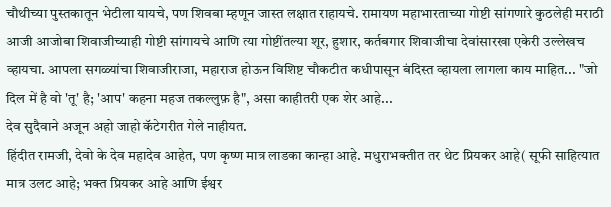चौथीच्या पुस्तकातून भेटीला यायचे, पण शिवबा म्हणून जास्त लक्षात राहायचे. रामायण महाभारताच्या गोष्टी सांगणारे कुठलेही मराठी आजी आजोबा शिवाजीच्याही गोष्टी सांगायचे आणि त्या गोष्टींतल्या शूर, हुशार, कर्तबगार शिवाजीचा देवांसारखा एकेरी उल्लेखच व्हायचा. आपला सगळ्यांचा शिवाजीराजा, महाराज होऊन विशिष्ट चौकटीत कधीपासून बंदिस्त व्हायला लागला काय माहित... "जो दिल में है वो 'तू' है; 'आप' कहना महज तकल्लुफ़ है", असा काहीतरी एक शेर आहे...
देव सुदैवाने अजून अहो जाहो कॅटेगरीत गेले नाहीयत.
हिंदीत रामजी, देवो के देव महादेव आहेत, पण कृष्ण मात्र लाडका कान्हा आहे. मधुराभक्तीत तर थेट प्रियकर आहे( सूफी साहित्यात मात्र उलट आहे; भक्त प्रियकर आहे आणि ईश्वर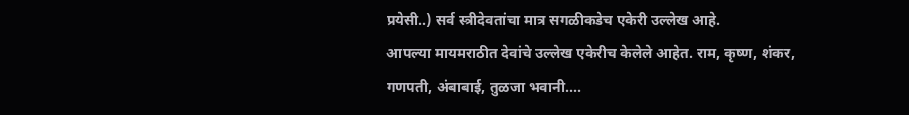प्रयेसी..) सर्व स्त्रीदेवतांचा मात्र सगळीकडेच एकेरी उल्लेख आहे.
आपल्या मायमराठीत देवांचे उल्लेख एकेरीच केलेले आहेत. राम, कृष्ण, शंकर, गणपती, अंबाबाई, तुळजा भवानी....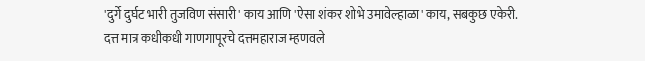'दुर्गे दुर्घट भारी तुजविण संसारी' काय आणि 'ऐसा शंकर शोभे उमावेल्हाळा' काय, सबकुछ एकेरी.
दत्त मात्र कधीकधी गाणगापूरचे दत्तमहाराज म्हणवले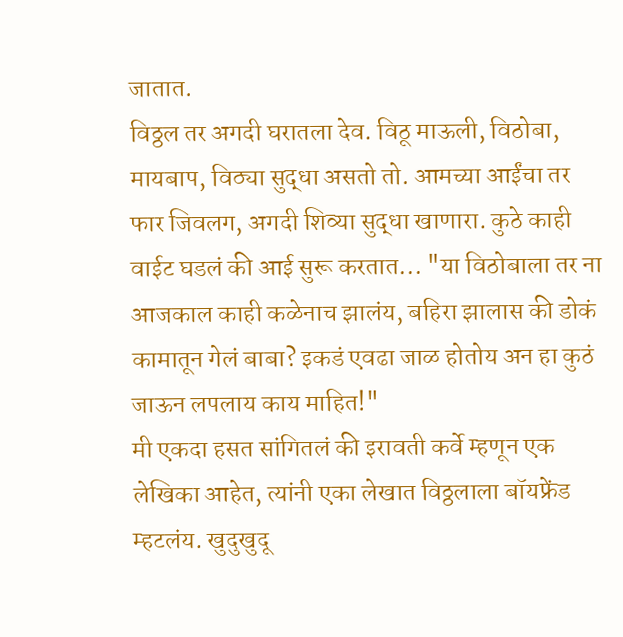जातात.
विठ्ठल तर अगदी घरातला देव. विठू माऊली, विठोबा, मायबाप, विठ्या सुद्धा असतो तो. आमच्या आईंचा तर फार जिवलग, अगदी शिव्या सुद्धा खाणारा. कुठे काही वाईट घडलं की आई सुरू करतात... "या विठोबाला तर ना आजकाल काही कळेनाच झालंय, बहिरा झालास की डोकं कामातून गेलं बाबा? इकडं एवढा जाळ होतोय अन हा कुठं जाऊन लपलाय काय माहित!"
मी एकदा हसत सांगितलं की इरावती कर्वे म्हणून एक लेखिका आहेत, त्यांनी एका लेखात विठ्ठलाला बॉयफ्रेंड म्हटलंय. खुदुखुदू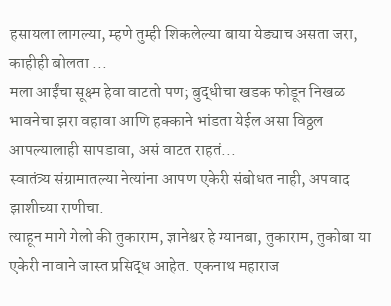हसायला लागल्या, म्हणे तुम्ही शिकलेल्या बाया येड्याच असता जरा, काहीही बोलता ...
मला आईंचा सूक्ष्म हेवा वाटतो पण; बुद्धीचा खडक फोडून निखळ भावनेचा झरा वहावा आणि हक्काने भांडता येईल असा विठ्ठल आपल्यालाही सापडावा, असं वाटत राहतं...
स्वातंत्र्य संग्रामातल्या नेत्यांना आपण एकेरी संबोधत नाही, अपवाद झाशीच्या राणीचा.
त्याहून मागे गेलो की तुकाराम, ज्ञानेश्वर हे ग्यानबा, तुकाराम, तुकोबा या एकेरी नावाने जास्त प्रसिद्ध आहेत. एकनाथ महाराज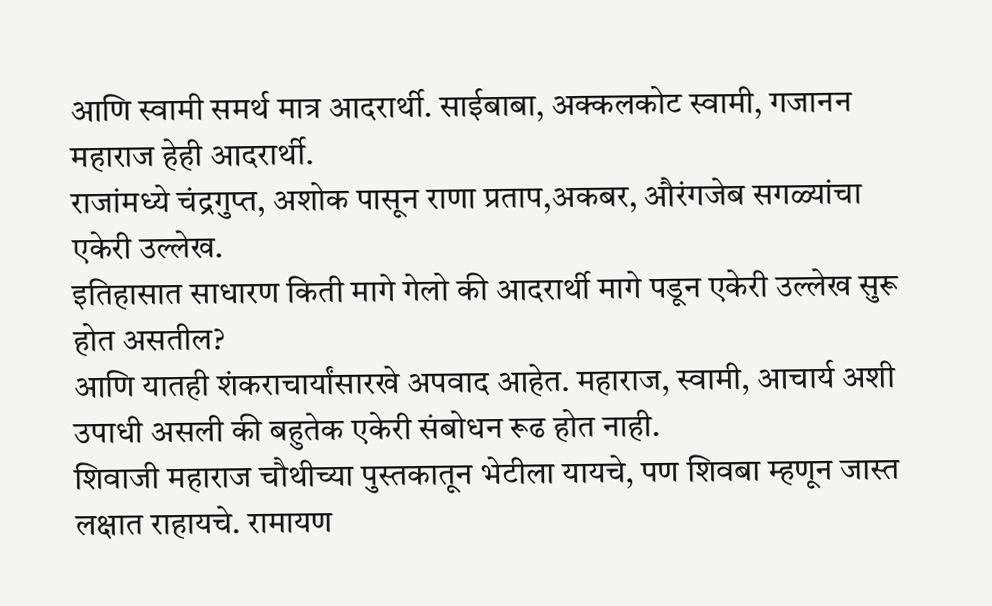आणि स्वामी समर्थ मात्र आदरार्थी. साईबाबा, अक्कलकोट स्वामी, गजानन महाराज हेही आदरार्थी.
राजांमध्ये चंद्रगुप्त, अशोक पासून राणा प्रताप,अकबर, औरंगजेब सगळ्यांचा एकेरी उल्लेख.
इतिहासात साधारण किती मागे गेलो की आदरार्थी मागे पडून एकेरी उल्लेख सुरू होत असतील?
आणि यातही शंकराचार्यांसारखे अपवाद आहेत. महाराज, स्वामी, आचार्य अशी उपाधी असली की बहुतेक एकेरी संबोधन रूढ होत नाही.
शिवाजी महाराज चौथीच्या पुस्तकातून भेटीला यायचे, पण शिवबा म्हणून जास्त लक्षात राहायचे. रामायण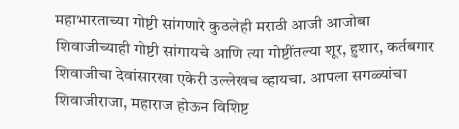महाभारताच्या गोष्टी सांगणारे कुठलेही मराठी आजी आजोबा शिवाजीच्याही गोष्टी सांगायचे आणि त्या गोष्टींतल्या शूर, हुशार, कर्तबगार शिवाजीचा देवांसारखा एकेरी उल्लेखच व्हायचा. आपला सगळ्यांचा शिवाजीराजा, महाराज होऊन विशिष्ट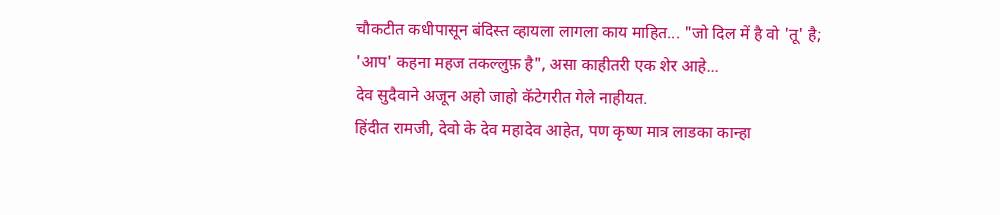चौकटीत कधीपासून बंदिस्त व्हायला लागला काय माहित... "जो दिल में है वो 'तू' है; 'आप' कहना महज तकल्लुफ़ है", असा काहीतरी एक शेर आहे...
देव सुदैवाने अजून अहो जाहो कॅटेगरीत गेले नाहीयत.
हिंदीत रामजी, देवो के देव महादेव आहेत, पण कृष्ण मात्र लाडका कान्हा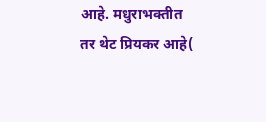आहे. मधुराभक्तीत तर थेट प्रियकर आहे(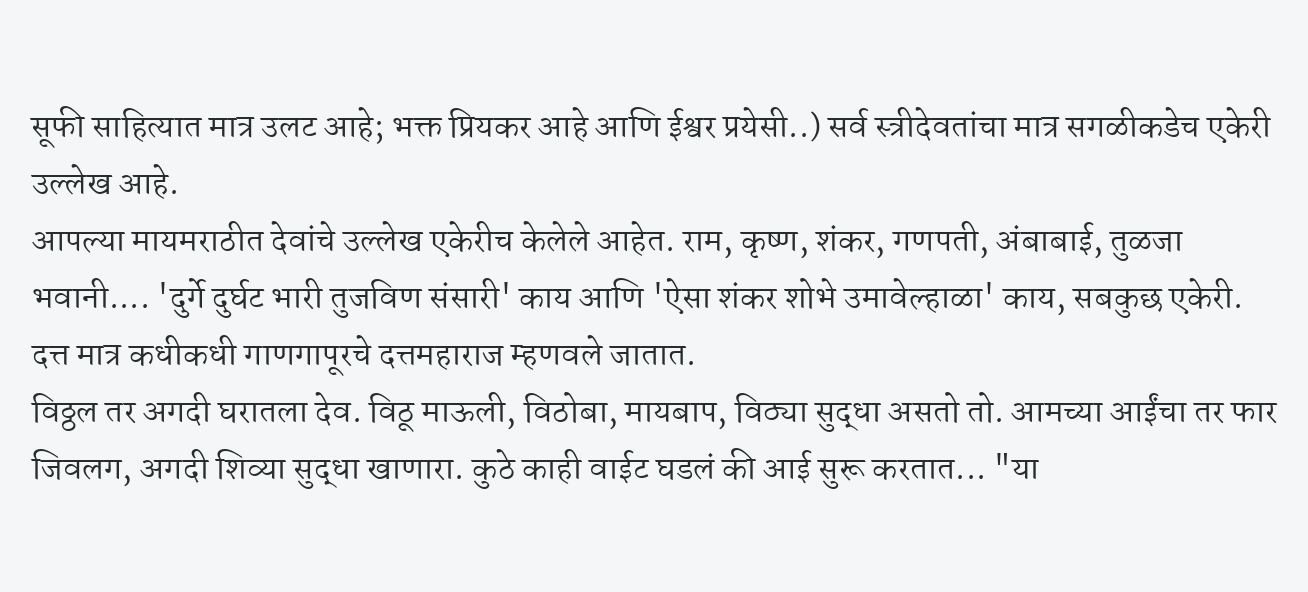सूफी साहित्यात मात्र उलट आहे; भक्त प्रियकर आहे आणि ईश्वर प्रयेसी..) सर्व स्त्रीदेवतांचा मात्र सगळीकडेच एकेरी उल्लेख आहे.
आपल्या मायमराठीत देवांचे उल्लेख एकेरीच केलेले आहेत. राम, कृष्ण, शंकर, गणपती, अंबाबाई, तुळजा भवानी.... 'दुर्गे दुर्घट भारी तुजविण संसारी' काय आणि 'ऐसा शंकर शोभे उमावेल्हाळा' काय, सबकुछ एकेरी.
दत्त मात्र कधीकधी गाणगापूरचे दत्तमहाराज म्हणवले जातात.
विठ्ठल तर अगदी घरातला देव. विठू माऊली, विठोबा, मायबाप, विठ्या सुद्धा असतो तो. आमच्या आईंचा तर फार जिवलग, अगदी शिव्या सुद्धा खाणारा. कुठे काही वाईट घडलं की आई सुरू करतात... "या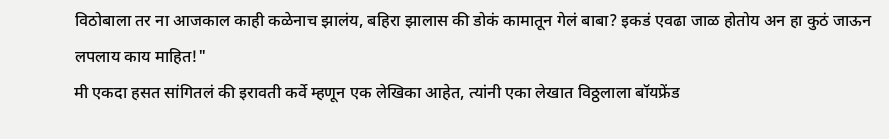विठोबाला तर ना आजकाल काही कळेनाच झालंय, बहिरा झालास की डोकं कामातून गेलं बाबा? इकडं एवढा जाळ होतोय अन हा कुठं जाऊन लपलाय काय माहित!"
मी एकदा हसत सांगितलं की इरावती कर्वे म्हणून एक लेखिका आहेत, त्यांनी एका लेखात विठ्ठलाला बॉयफ्रेंड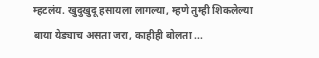म्हटलंय. खुदुखुदू हसायला लागल्या, म्हणे तुम्ही शिकलेल्या बाया येड्याच असता जरा, काहीही बोलता ...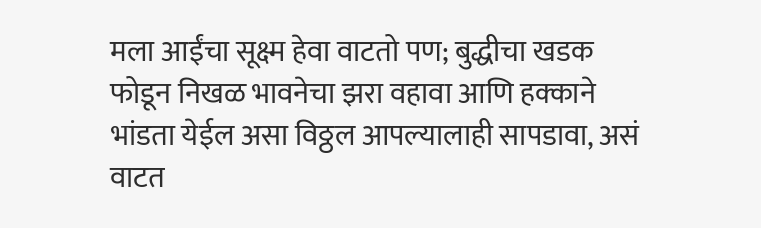मला आईंचा सूक्ष्म हेवा वाटतो पण; बुद्धीचा खडक फोडून निखळ भावनेचा झरा वहावा आणि हक्काने भांडता येईल असा विठ्ठल आपल्यालाही सापडावा, असं वाटत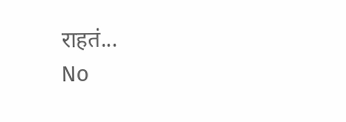राहतं...
No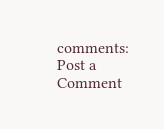comments:
Post a Comment